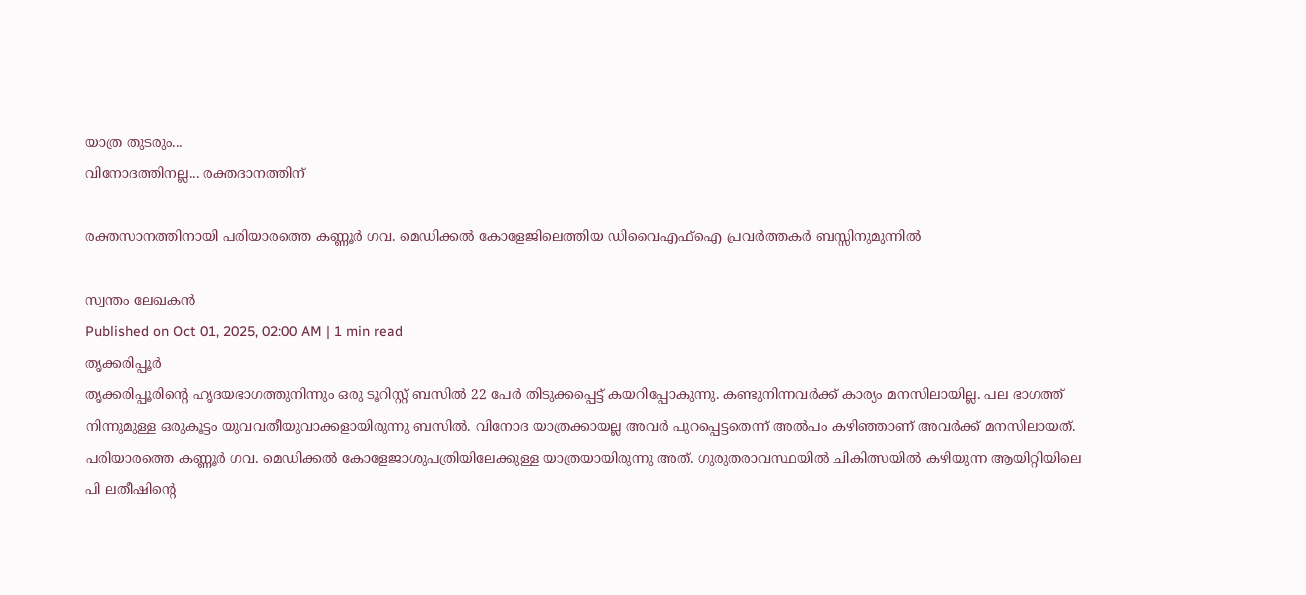യാത്ര തുടരും...
വിനോദത്തിനല്ല... രക്തദാനത്തിന്

രക്തസാനത്തിനായി പരിയാരത്തെ കണ്ണൂർ ഗവ. മെഡിക്കൽ കോളേജിലെത്തിയ ഡിവൈഎഫ്ഐ പ്രവർത്തകർ ബസ്സിനുമുന്നിൽ

സ്വന്തം ലേഖകൻ
Published on Oct 01, 2025, 02:00 AM | 1 min read
തൃക്കരിപ്പൂർ
തൃക്കരിപ്പൂരിന്റെ ഹൃദയഭാഗത്തുനിന്നും ഒരു ടൂറിസ്റ്റ് ബസിൽ 22 പേർ തിടുക്കപ്പെട്ട് കയറിപ്പോകുന്നു. കണ്ടുനിന്നവർക്ക് കാര്യം മനസിലായില്ല. പല ഭാഗത്ത് നിന്നുമുള്ള ഒരുകൂട്ടം യുവവതീയുവാക്കളായിരുന്നു ബസിൽ. വിനോദ യാത്രക്കായല്ല അവർ പുറപ്പെട്ടതെന്ന് അൽപം കഴിഞ്ഞാണ് അവർക്ക് മനസിലായത്. പരിയാരത്തെ കണ്ണൂർ ഗവ. മെഡിക്കൽ കോളേജാശുപത്രിയിലേക്കുള്ള യാത്രയായിരുന്നു അത്. ഗുരുതരാവസ്ഥയിൽ ചികിത്സയിൽ കഴിയുന്ന ആയിറ്റിയിലെ പി ലതീഷിന്റെ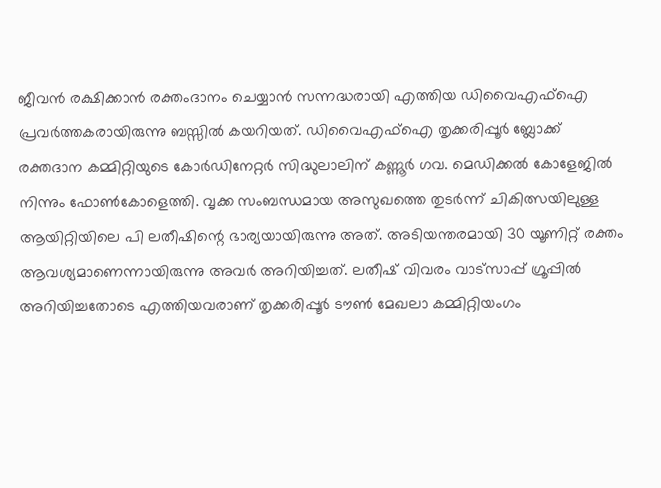ജീവൻ രക്ഷിക്കാൻ രക്തംദാനം ചെയ്യാൻ സന്നദ്ധരായി എത്തിയ ഡിവൈഎഫ്ഐ പ്രവർത്തകരായിരുന്നു ബസ്സിൽ കയറിയത്. ഡിവൈഎഫ്ഐ തൃക്കരിപ്പൂർ ബ്ലോക്ക് രക്തദാന കമ്മിറ്റിയുടെ കോർഡിനേറ്റർ സിദ്ധുലാലിന് കണ്ണൂർ ഗവ. മെഡിക്കൽ കോളേജിൽ നിന്നും ഫോൺകോളെത്തി. വൃക്ക സംബന്ധമായ അസുഖത്തെ തുടർന്ന് ചികിത്സയിലുള്ള ആയിറ്റിയിലെ പി ലതീഷിന്റെ ഭാര്യയായിരുന്നു അത്. അടിയന്തരമായി 30 യൂണിറ്റ് രക്തം ആവശ്യമാണെന്നായിരുന്നു അവർ അറിയിച്ചത്. ലതീഷ് വിവരം വാട്സാപ്പ് ഗ്രൂപ്പിൽ അറിയിച്ചതോടെ എത്തിയവരാണ് തൃക്കരിപ്പൂർ ടൗൺ മേഖലാ കമ്മിറ്റിയംഗം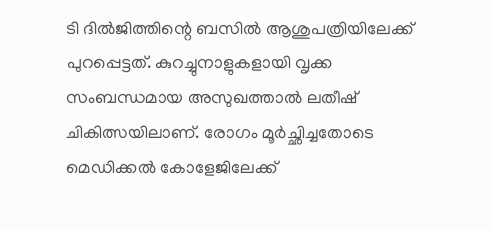ടി ദിൽജിത്തിന്റെ ബസിൽ ആശുപത്രിയിലേക്ക് പുറപ്പെട്ടത്. കുറച്ചുനാളുകളായി വൃക്ക സംബന്ധമായ അസുഖത്താൽ ലതീഷ് ചികിത്സയിലാണ്. രോഗം മൂർച്ഛിച്ചതോടെ മെഡിക്കൽ കോളേജിലേക്ക്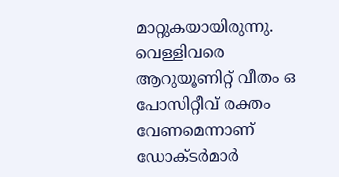മാറ്റുകയായിരുന്നു. വെള്ളിവരെ ആറുയൂണിറ്റ് വീതം ഒ പോസിറ്റീവ് രക്തം വേണമെന്നാണ് ഡോക്ടർമാർ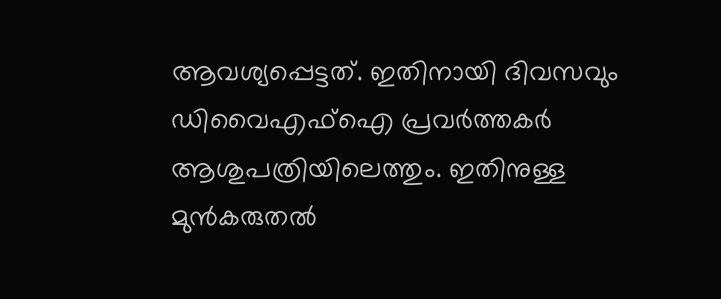ആവശ്യപ്പെട്ടത്. ഇതിനായി ദിവസവും ഡിവൈഎഫ്ഐ പ്രവർത്തകർ ആശുപത്രിയിലെത്തും. ഇതിനുള്ള മുൻകരുതൽ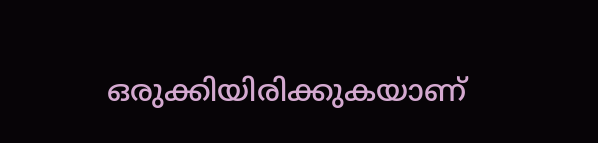ഒരുക്കിയിരിക്കുകയാണ്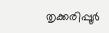തൃക്കരിപ്പൂർ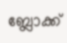ബ്ലോക്ക്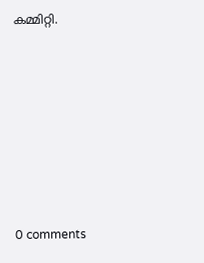കമ്മിറ്റി.










0 comments